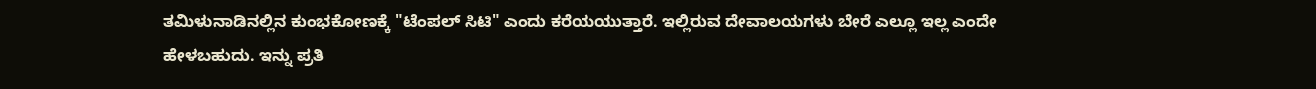ತಮಿಳುನಾಡಿನಲ್ಲಿನ ಕುಂಭಕೋಣಕ್ಕೆ "ಟೆಂಪಲ್ ಸಿಟಿ" ಎಂದು ಕರೆಯಯುತ್ತಾರೆ. ಇಲ್ಲಿರುವ ದೇವಾಲಯಗಳು ಬೇರೆ ಎಲ್ಲೂ ಇಲ್ಲ ಎಂದೇ ಹೇಳಬಹುದು. ಇನ್ನು ಪ್ರತಿ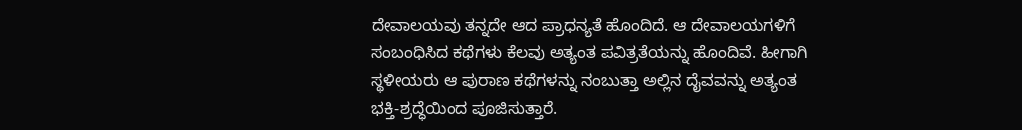ದೇವಾಲಯವು ತನ್ನದೇ ಆದ ಪ್ರಾಧನ್ಯತೆ ಹೊಂದಿದೆ. ಆ ದೇವಾಲಯಗಳಿಗೆ ಸಂಬಂಧಿಸಿದ ಕಥೆಗಳು ಕೆಲವು ಅತ್ಯಂತ ಪವಿತ್ರತೆಯನ್ನು ಹೊಂದಿವೆ. ಹೀಗಾಗಿ ಸ್ಥಳೀಯರು ಆ ಪುರಾಣ ಕಥೆಗಳನ್ನು ನಂಬುತ್ತಾ ಅಲ್ಲಿನ ದೈವವನ್ನು ಅತ್ಯಂತ ಭಕ್ತಿ-ಶ್ರದ್ಧೆಯಿಂದ ಪೂಜಿಸುತ್ತಾರೆ.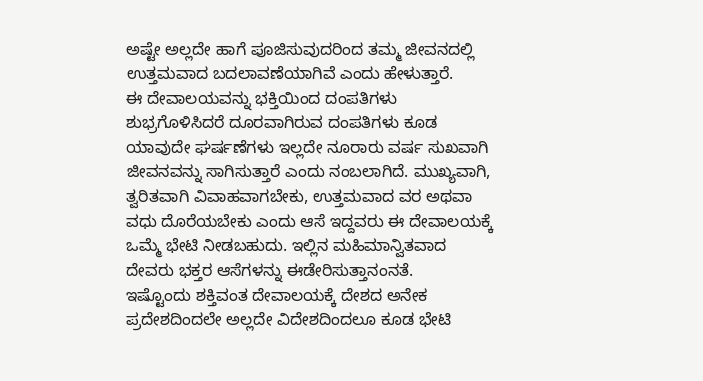ಅಷ್ಟೇ ಅಲ್ಲದೇ ಹಾಗೆ ಪೂಜಿಸುವುದರಿಂದ ತಮ್ಮ ಜೀವನದಲ್ಲಿ ಉತ್ತಮವಾದ ಬದಲಾವಣೆಯಾಗಿವೆ ಎಂದು ಹೇಳುತ್ತಾರೆ.
ಈ ದೇವಾಲಯವನ್ನು ಭಕ್ತಿಯಿಂದ ದಂಪತಿಗಳು ಶುಭ್ರಗೊಳಿಸಿದರೆ ದೂರವಾಗಿರುವ ದಂಪತಿಗಳು ಕೂಡ ಯಾವುದೇ ಘರ್ಷಣೆಗಳು ಇಲ್ಲದೇ ನೂರಾರು ವರ್ಷ ಸುಖವಾಗಿ ಜೀವನವನ್ನು ಸಾಗಿಸುತ್ತಾರೆ ಎಂದು ನಂಬಲಾಗಿದೆ. ಮುಖ್ಯವಾಗಿ, ತ್ವರಿತವಾಗಿ ವಿವಾಹವಾಗಬೇಕು, ಉತ್ತಮವಾದ ವರ ಅಥವಾ ವಧು ದೊರೆಯಬೇಕು ಎಂದು ಆಸೆ ಇದ್ದವರು ಈ ದೇವಾಲಯಕ್ಕೆ ಒಮ್ಮೆ ಭೇಟಿ ನೀಡಬಹುದು. ಇಲ್ಲಿನ ಮಹಿಮಾನ್ವಿತವಾದ ದೇವರು ಭಕ್ತರ ಆಸೆಗಳನ್ನು ಈಡೇರಿಸುತ್ತಾನಂನತೆ.
ಇಷ್ಟೊಂದು ಶಕ್ತಿವಂತ ದೇವಾಲಯಕ್ಕೆ ದೇಶದ ಅನೇಕ ಪ್ರದೇಶದಿಂದಲೇ ಅಲ್ಲದೇ ವಿದೇಶದಿಂದಲೂ ಕೂಡ ಭೇಟಿ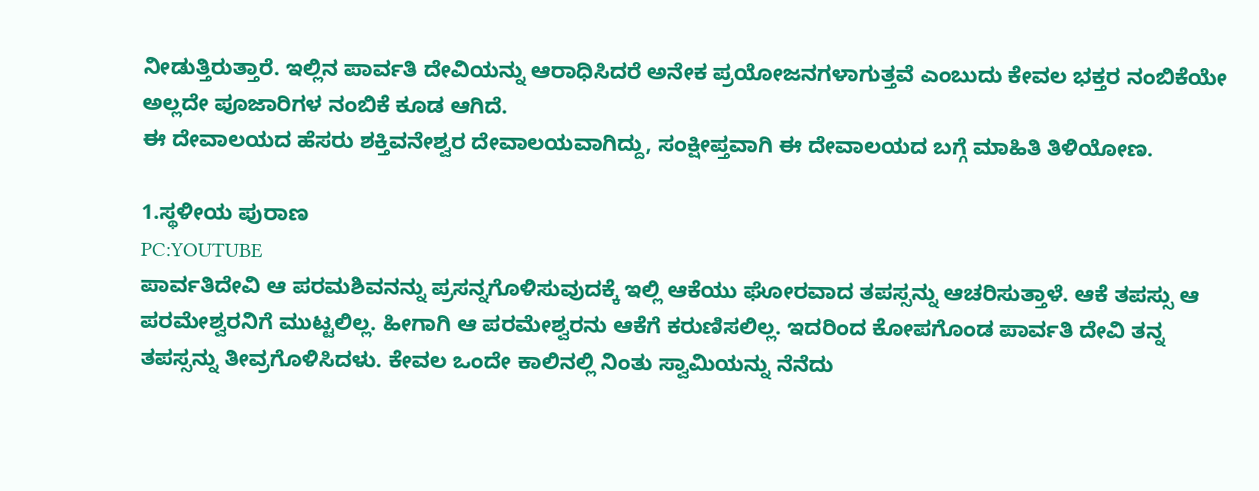ನೀಡುತ್ತಿರುತ್ತಾರೆ. ಇಲ್ಲಿನ ಪಾರ್ವತಿ ದೇವಿಯನ್ನು ಆರಾಧಿಸಿದರೆ ಅನೇಕ ಪ್ರಯೋಜನಗಳಾಗುತ್ತವೆ ಎಂಬುದು ಕೇವಲ ಭಕ್ತರ ನಂಬಿಕೆಯೇ ಅಲ್ಲದೇ ಪೂಜಾರಿಗಳ ನಂಬಿಕೆ ಕೂಡ ಆಗಿದೆ.
ಈ ದೇವಾಲಯದ ಹೆಸರು ಶಕ್ತಿವನೇಶ್ವರ ದೇವಾಲಯವಾಗಿದ್ದು, ಸಂಕ್ಷೀಪ್ತವಾಗಿ ಈ ದೇವಾಲಯದ ಬಗ್ಗೆ ಮಾಹಿತಿ ತಿಳಿಯೋಣ.

1.ಸ್ಥಳೀಯ ಪುರಾಣ
PC:YOUTUBE
ಪಾರ್ವತಿದೇವಿ ಆ ಪರಮಶಿವನನ್ನು ಪ್ರಸನ್ನಗೊಳಿಸುವುದಕ್ಕೆ ಇಲ್ಲಿ ಆಕೆಯು ಘೋರವಾದ ತಪಸ್ಸನ್ನು ಆಚರಿಸುತ್ತಾಳೆ. ಆಕೆ ತಪಸ್ಸು ಆ ಪರಮೇಶ್ವರನಿಗೆ ಮುಟ್ಟಲಿಲ್ಲ. ಹೀಗಾಗಿ ಆ ಪರಮೇಶ್ವರನು ಆಕೆಗೆ ಕರುಣಿಸಲಿಲ್ಲ. ಇದರಿಂದ ಕೋಪಗೊಂಡ ಪಾರ್ವತಿ ದೇವಿ ತನ್ನ ತಪಸ್ಸನ್ನು ತೀವ್ರಗೊಳಿಸಿದಳು. ಕೇವಲ ಒಂದೇ ಕಾಲಿನಲ್ಲಿ ನಿಂತು ಸ್ವಾಮಿಯನ್ನು ನೆನೆದು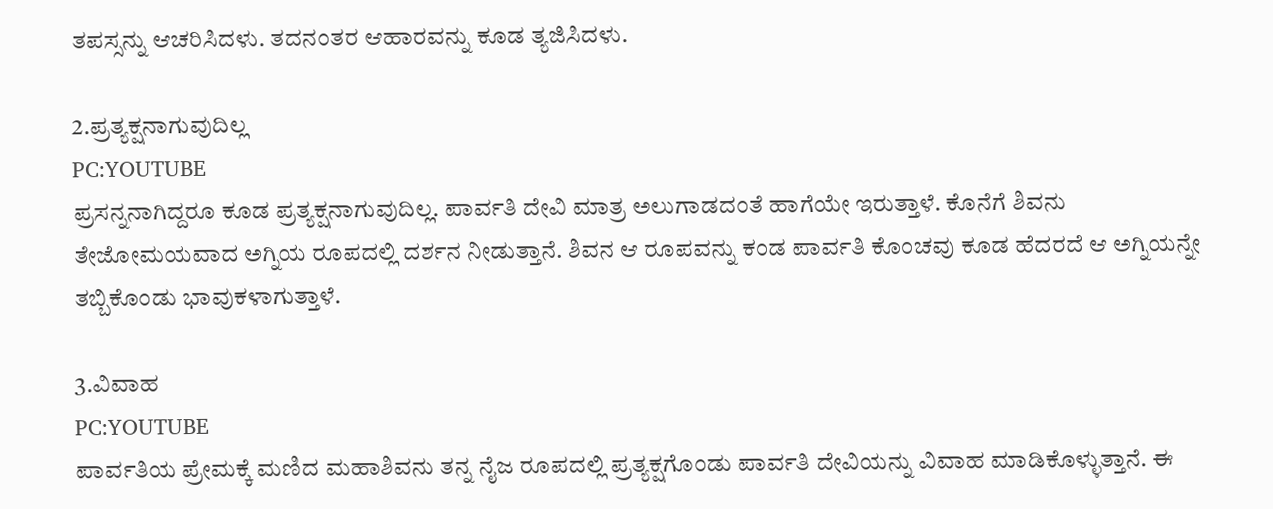ತಪಸ್ಸನ್ನು ಆಚರಿಸಿದಳು. ತದನಂತರ ಆಹಾರವನ್ನು ಕೂಡ ತ್ಯಜಿಸಿದಳು.

2.ಪ್ರತ್ಯಕ್ಷನಾಗುವುದಿಲ್ಲ
PC:YOUTUBE
ಪ್ರಸನ್ನನಾಗಿದ್ದರೂ ಕೂಡ ಪ್ರತ್ಯಕ್ಷನಾಗುವುದಿಲ್ಲ. ಪಾರ್ವತಿ ದೇವಿ ಮಾತ್ರ ಅಲುಗಾಡದಂತೆ ಹಾಗೆಯೇ ಇರುತ್ತಾಳೆ. ಕೊನೆಗೆ ಶಿವನು ತೇಜೋಮಯವಾದ ಅಗ್ನಿಯ ರೂಪದಲ್ಲಿ ದರ್ಶನ ನೀಡುತ್ತಾನೆ. ಶಿವನ ಆ ರೂಪವನ್ನು ಕಂಡ ಪಾರ್ವತಿ ಕೊಂಚವು ಕೂಡ ಹೆದರದೆ ಆ ಅಗ್ನಿಯನ್ನೇ ತಬ್ಬಿಕೊಂಡು ಭಾವುಕಳಾಗುತ್ತಾಳೆ.

3.ವಿವಾಹ
PC:YOUTUBE
ಪಾರ್ವತಿಯ ಪ್ರೇಮಕ್ಕೆ ಮಣಿದ ಮಹಾಶಿವನು ತನ್ನ ನೈಜ ರೂಪದಲ್ಲಿ ಪ್ರತ್ಯಕ್ಷಗೊಂಡು ಪಾರ್ವತಿ ದೇವಿಯನ್ನು ವಿವಾಹ ಮಾಡಿಕೊಳ್ಳುತ್ತಾನೆ. ಈ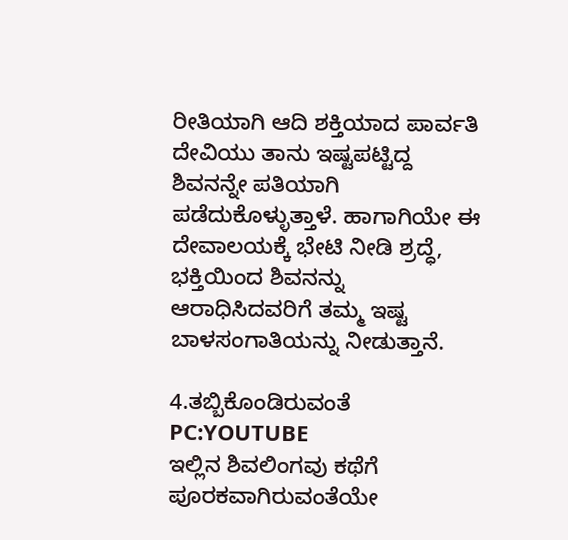ರೀತಿಯಾಗಿ ಆದಿ ಶಕ್ತಿಯಾದ ಪಾರ್ವತಿ ದೇವಿಯು ತಾನು ಇಷ್ಟಪಟ್ಟಿದ್ದ ಶಿವನನ್ನೇ ಪತಿಯಾಗಿ ಪಡೆದುಕೊಳ್ಳುತ್ತಾಳೆ. ಹಾಗಾಗಿಯೇ ಈ ದೇವಾಲಯಕ್ಕೆ ಭೇಟಿ ನೀಡಿ ಶ್ರದ್ಧೆ, ಭಕ್ತಿಯಿಂದ ಶಿವನನ್ನು ಆರಾಧಿಸಿದವರಿಗೆ ತಮ್ಮ ಇಷ್ಟ ಬಾಳಸಂಗಾತಿಯನ್ನು ನೀಡುತ್ತಾನೆ.

4.ತಬ್ಬಿಕೊಂಡಿರುವಂತೆ
PC:YOUTUBE
ಇಲ್ಲಿನ ಶಿವಲಿಂಗವು ಕಥೆಗೆ ಪೂರಕವಾಗಿರುವಂತೆಯೇ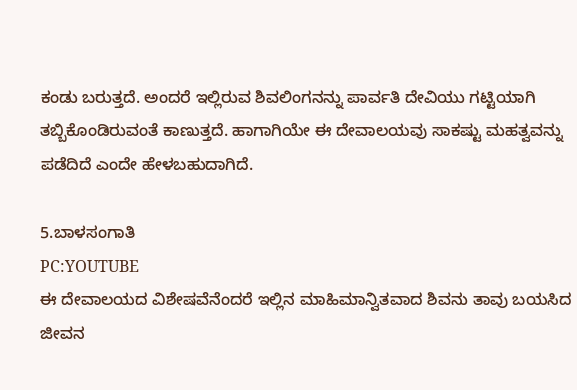ಕಂಡು ಬರುತ್ತದೆ. ಅಂದರೆ ಇಲ್ಲಿರುವ ಶಿವಲಿಂಗನನ್ನು ಪಾರ್ವತಿ ದೇವಿಯು ಗಟ್ಟಿಯಾಗಿ ತಬ್ಬಿಕೊಂಡಿರುವಂತೆ ಕಾಣುತ್ತದೆ. ಹಾಗಾಗಿಯೇ ಈ ದೇವಾಲಯವು ಸಾಕಷ್ಟು ಮಹತ್ವವನ್ನು ಪಡೆದಿದೆ ಎಂದೇ ಹೇಳಬಹುದಾಗಿದೆ.

5.ಬಾಳಸಂಗಾತಿ
PC:YOUTUBE
ಈ ದೇವಾಲಯದ ವಿಶೇಷವೆನೆಂದರೆ ಇಲ್ಲಿನ ಮಾಹಿಮಾನ್ವಿತವಾದ ಶಿವನು ತಾವು ಬಯಸಿದ ಜೀವನ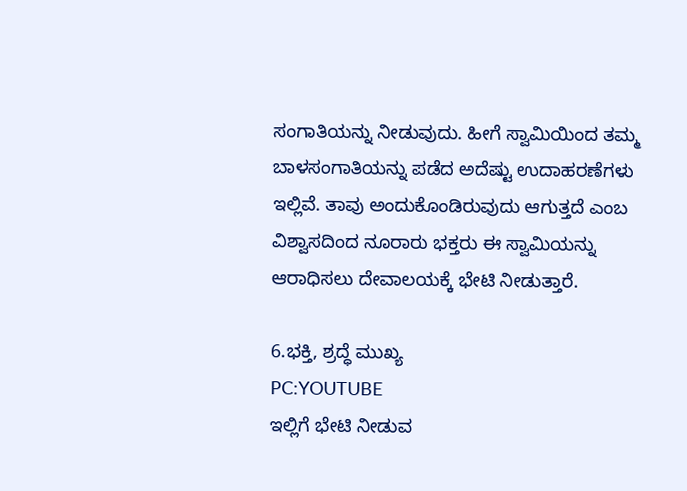ಸಂಗಾತಿಯನ್ನು ನೀಡುವುದು. ಹೀಗೆ ಸ್ವಾಮಿಯಿಂದ ತಮ್ಮ ಬಾಳಸಂಗಾತಿಯನ್ನು ಪಡೆದ ಅದೆಷ್ಟು ಉದಾಹರಣೆಗಳು ಇಲ್ಲಿವೆ. ತಾವು ಅಂದುಕೊಂಡಿರುವುದು ಆಗುತ್ತದೆ ಎಂಬ ವಿಶ್ವಾಸದಿಂದ ನೂರಾರು ಭಕ್ತರು ಈ ಸ್ವಾಮಿಯನ್ನು ಆರಾಧಿಸಲು ದೇವಾಲಯಕ್ಕೆ ಭೇಟಿ ನೀಡುತ್ತಾರೆ.

6.ಭಕ್ತಿ, ಶ್ರದ್ಧೆ ಮುಖ್ಯ
PC:YOUTUBE
ಇಲ್ಲಿಗೆ ಭೇಟಿ ನೀಡುವ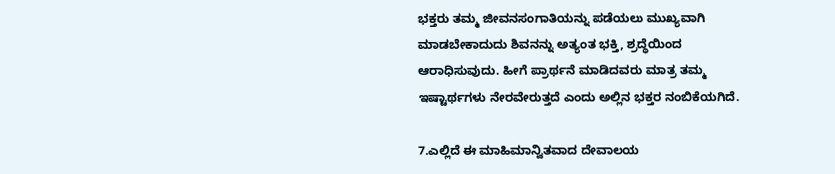ಭಕ್ತರು ತಮ್ಮ ಜೀವನಸಂಗಾತಿಯನ್ನು ಪಡೆಯಲು ಮುಖ್ಯವಾಗಿ ಮಾಡಬೇಕಾದುದು ಶಿವನನ್ನು ಅತ್ಯಂತ ಭಕ್ತಿ, ಶ್ರದ್ಧೆಯಿಂದ ಆರಾಧಿಸುವುದು. ಹೀಗೆ ಪ್ರಾರ್ಥನೆ ಮಾಡಿದವರು ಮಾತ್ರ ತಮ್ಮ ಇಷ್ಟಾರ್ಥಗಳು ನೇರವೇರುತ್ತದೆ ಎಂದು ಅಲ್ಲಿನ ಭಕ್ತರ ನಂಬಿಕೆಯಗಿದೆ.

7.ಎಲ್ಲಿದೆ ಈ ಮಾಹಿಮಾನ್ವಿತವಾದ ದೇವಾಲಯ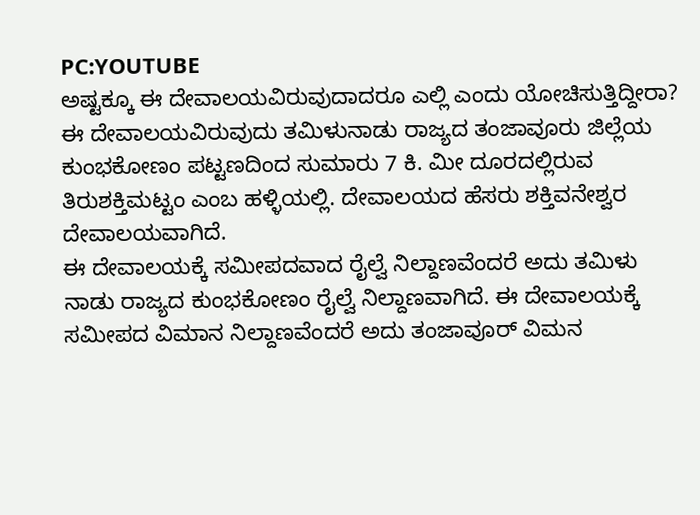PC:YOUTUBE
ಅಷ್ಟಕ್ಕೂ ಈ ದೇವಾಲಯವಿರುವುದಾದರೂ ಎಲ್ಲಿ ಎಂದು ಯೋಚಿಸುತ್ತಿದ್ದೀರಾ? ಈ ದೇವಾಲಯವಿರುವುದು ತಮಿಳುನಾಡು ರಾಜ್ಯದ ತಂಜಾವೂರು ಜಿಲ್ಲೆಯ ಕುಂಭಕೋಣಂ ಪಟ್ಟಣದಿಂದ ಸುಮಾರು 7 ಕಿ. ಮೀ ದೂರದಲ್ಲಿರುವ ತಿರುಶಕ್ತಿಮಟ್ಟಂ ಎಂಬ ಹಳ್ಳಿಯಲ್ಲಿ. ದೇವಾಲಯದ ಹೆಸರು ಶಕ್ತಿವನೇಶ್ವರ ದೇವಾಲಯವಾಗಿದೆ.
ಈ ದೇವಾಲಯಕ್ಕೆ ಸಮೀಪದವಾದ ರೈಲ್ವೆ ನಿಲ್ದಾಣವೆಂದರೆ ಅದು ತಮಿಳು ನಾಡು ರಾಜ್ಯದ ಕುಂಭಕೋಣಂ ರೈಲ್ವೆ ನಿಲ್ದಾಣವಾಗಿದೆ. ಈ ದೇವಾಲಯಕ್ಕೆ ಸಮೀಪದ ವಿಮಾನ ನಿಲ್ದಾಣವೆಂದರೆ ಅದು ತಂಜಾವೂರ್ ವಿಮನ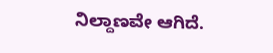ನಿಲ್ದಾಣವೇ ಆಗಿದೆ.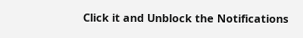Click it and Unblock the Notifications